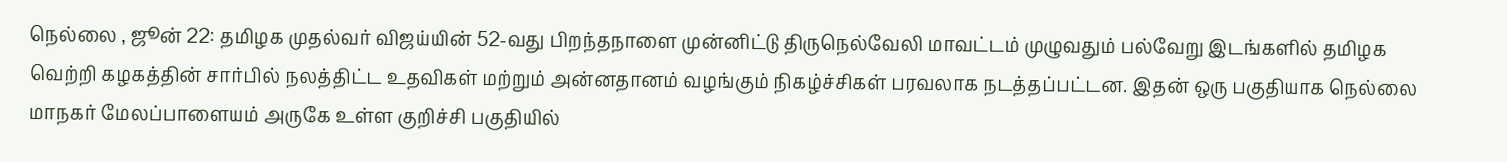நெல்லை , ஜூன் 22: தமிழக முதல்வர் விஜய்யின் 52-வது பிறந்தநாளை முன்னிட்டு திருநெல்வேலி மாவட்டம் முழுவதும் பல்வேறு இடங்களில் தமிழக வெற்றி கழகத்தின் சார்பில் நலத்திட்ட உதவிகள் மற்றும் அன்னதானம் வழங்கும் நிகழ்ச்சிகள் பரவலாக நடத்தப்பட்டன. இதன் ஒரு பகுதியாக நெல்லை மாநகர் மேலப்பாளையம் அருகே உள்ள குறிச்சி பகுதியில்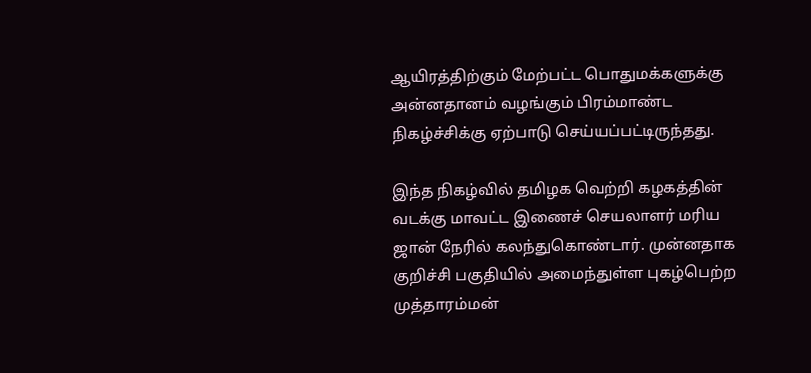ஆயிரத்திற்கும் மேற்பட்ட பொதுமக்களுக்கு அன்னதானம் வழங்கும் பிரம்மாண்ட நிகழ்ச்சிக்கு ஏற்பாடு செய்யப்பட்டிருந்தது.

இந்த நிகழ்வில் தமிழக வெற்றி கழகத்தின் வடக்கு மாவட்ட இணைச் செயலாளர் மரிய ஜான் நேரில் கலந்துகொண்டார். முன்னதாக குறிச்சி பகுதியில் அமைந்துள்ள புகழ்பெற்ற முத்தாரம்மன்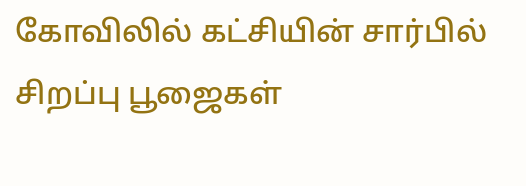கோவிலில் கட்சியின் சார்பில் சிறப்பு பூஜைகள்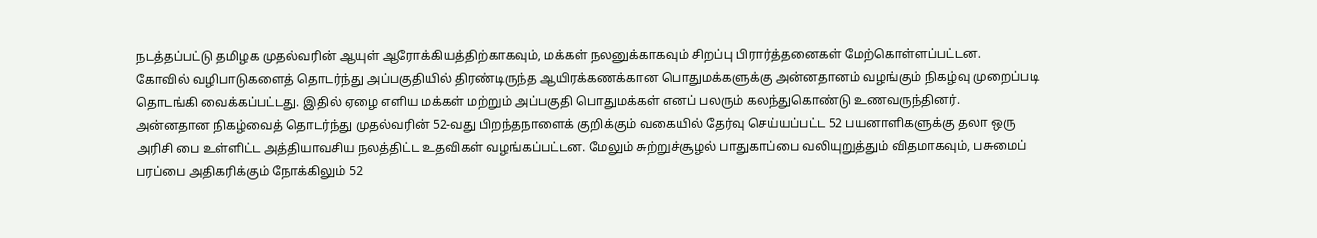நடத்தப்பட்டு தமிழக முதல்வரின் ஆயுள் ஆரோக்கியத்திற்காகவும், மக்கள் நலனுக்காகவும் சிறப்பு பிரார்த்தனைகள் மேற்கொள்ளப்பட்டன.
கோவில் வழிபாடுகளைத் தொடர்ந்து அப்பகுதியில் திரண்டிருந்த ஆயிரக்கணக்கான பொதுமக்களுக்கு அன்னதானம் வழங்கும் நிகழ்வு முறைப்படி தொடங்கி வைக்கப்பட்டது. இதில் ஏழை எளிய மக்கள் மற்றும் அப்பகுதி பொதுமக்கள் எனப் பலரும் கலந்துகொண்டு உணவருந்தினர்.
அன்னதான நிகழ்வைத் தொடர்ந்து முதல்வரின் 52-வது பிறந்தநாளைக் குறிக்கும் வகையில் தேர்வு செய்யப்பட்ட 52 பயனாளிகளுக்கு தலா ஒரு அரிசி பை உள்ளிட்ட அத்தியாவசிய நலத்திட்ட உதவிகள் வழங்கப்பட்டன. மேலும் சுற்றுச்சூழல் பாதுகாப்பை வலியுறுத்தும் விதமாகவும், பசுமைப் பரப்பை அதிகரிக்கும் நோக்கிலும் 52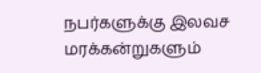நபர்களுக்கு இலவச மரக்கன்றுகளும்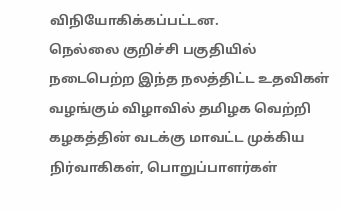விநியோகிக்கப்பட்டன.
நெல்லை குறிச்சி பகுதியில் நடைபெற்ற இந்த நலத்திட்ட உதவிகள் வழங்கும் விழாவில் தமிழக வெற்றி கழகத்தின் வடக்கு மாவட்ட முக்கிய நிர்வாகிகள், பொறுப்பாளர்கள்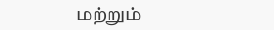மற்றும்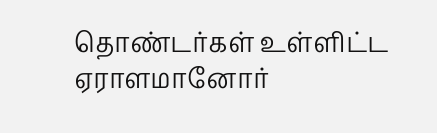தொண்டர்கள் உள்ளிட்ட ஏராளமானோர்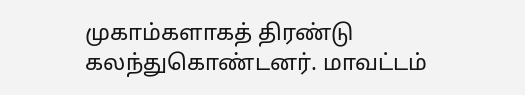முகாம்களாகத் திரண்டு கலந்துகொண்டனர். மாவட்டம்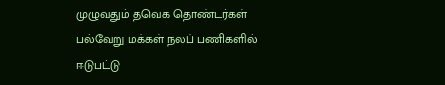முழுவதும் தவெக தொண்டர்கள் பல்வேறு மக்கள் நலப் பணிகளில் ஈடுபட்டு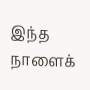இந்த நாளைக்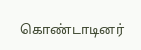கொண்டாடினர்